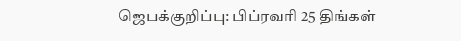ஜெபக்குறிப்பு: பிப்ரவரி 25 திங்கள்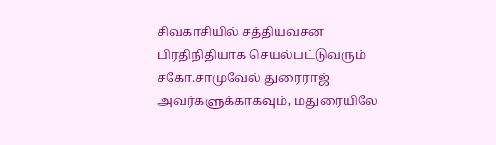சிவகாசியில் சத்தியவசன பிரதிநிதியாக செயல்பட்டுவரும் சகோ.சாமுவேல் துரைராஜ் அவர்களுக்காகவும், மதுரையிலே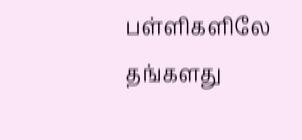பள்ளிகளிலே தங்களது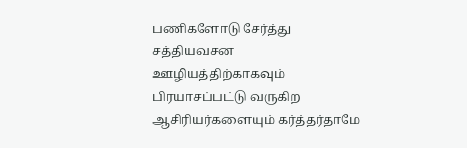பணிகளோடு சேர்த்து சத்தியவசன ஊழியத்திற்காகவும் பிரயாசப்பட்டு வருகிற ஆசிரியர்களையும் கர்த்தர்தாமே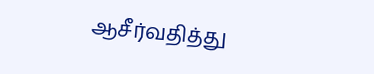ஆசீர்வதித்து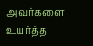அவர்களை உயர்த்த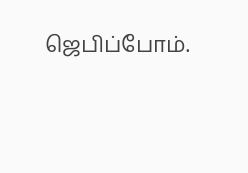ஜெபிப்போம்.